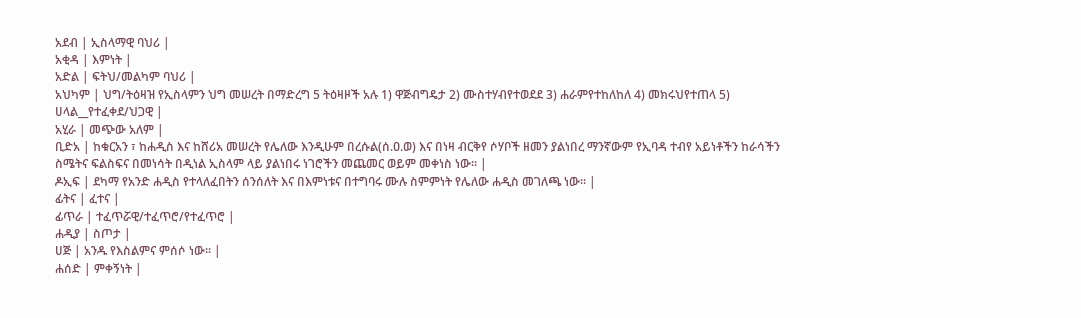አደብ | ኢስላማዊ ባህሪ |
አቂዳ | እምነት |
አድል | ፍትህ/መልካም ባህሪ |
አህካም | ህግ/ትዕዛዝ የኢስላምን ህግ መሠረት በማድረግ 5 ትዕዛዞች አሉ 1) ዋጅብግዴታ 2) ሙስተሃብየተወደደ 3) ሐራምየተከለከለ 4) መክሩህየተጠላ 5) ሀላል__የተፈቀደ/ህጋዊ |
አሂራ | መጭው አለም |
ቢድአ | ከቁርአን ፣ ከሐዲስ እና ከሸሪአ መሠረት የሌለው እንዲሁም በረሱል(ሰ.ዐ.ወ) እና በነዛ ብርቅየ ሶሃቦች ዘመን ያልነበረ ማንኛውም የኢባዳ ተብየ አይነቶችን ከራሳችን ስሜትና ፍልስፍና በመነሳት በዲነል ኢስላም ላይ ያልነበሩ ነገሮችን መጨመር ወይም መቀነስ ነው። |
ዶኢፍ | ደካማ የአንድ ሐዲስ የተላለፈበትን ሰንሰለት እና በእምነቱና በተግባሩ ሙሉ ስምምነት የሌለው ሐዲስ መገለጫ ነው። |
ፊትና | ፈተና |
ፊጥራ | ተፈጥሯዊ/ተፈጥሮ/የተፈጥሮ |
ሐዲያ | ስጦታ |
ሀጅ | አንዱ የእስልምና ምሰሶ ነው። |
ሐሰድ | ምቀኝነት |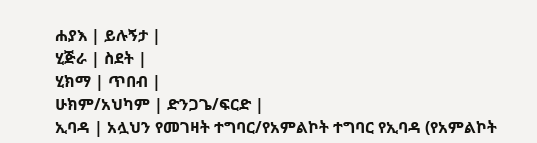ሐያእ | ይሉኝታ |
ሂጅራ | ስደት |
ሂክማ | ጥበብ |
ሁክም/አህካም | ድንጋጌ/ፍርድ |
ኢባዳ | አሏህን የመገዛት ተግባር/የአምልኮት ተግባር የኢባዳ (የአምልኮት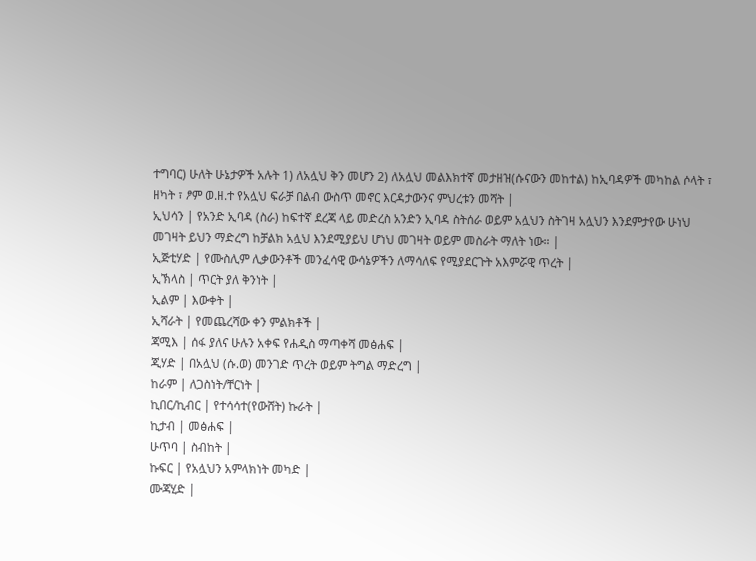ተግባር) ሁለት ሁኔታዎች አሉት 1) ለአሏህ ቅን መሆን 2) ለአሏህ መልእክተኛ መታዘዝ(ሱናውን መከተል) ከኢባዳዎች መካከል ሶላት ፣ ዘካት ፣ ፆም ወ.ዘ.ተ የአሏህ ፍራቻ በልብ ውስጥ መኖር እርዳታውንና ምህረቱን መሻት |
ኢህሳን | የአንድ ኢባዳ (ስራ) ከፍተኛ ደረጃ ላይ መድረስ አንድን ኢባዳ ስትሰራ ወይም አሏህን ስትገዛ አሏህን እንደምታየው ሁነህ መገዛት ይህን ማድረግ ከቻልክ አሏህ እንደሚያይህ ሆነህ መገዛት ወይም መስራት ማለት ነው። |
ኢጅቲሃድ | የሙስሊም ሊቃውንቶች መንፈሳዊ ውሳኔዎችን ለማሳለፍ የሚያደርጉት አእምሯዊ ጥረት |
ኢኽላስ | ጥርት ያለ ቅንነት |
ኢልም | እውቀት |
ኢሻራት | የመጨረሻው ቀን ምልክቶች |
ጃሚእ | ሰፋ ያለና ሁሉን አቀፍ የሐዲስ ማጣቀሻ መፅሐፍ |
ጂሃድ | በአሏህ (ሱ.ወ) መንገድ ጥረት ወይም ትግል ማድረግ |
ከራም | ለጋስነት/ቸርነት |
ኪበር/ኪብር | የተሳሳተ(የውሸት) ኩራት |
ኪታብ | መፅሐፍ |
ሁጥባ | ስብከት |
ኩፍር | የአሏህን አምላክነት መካድ |
ሙጃሂድ |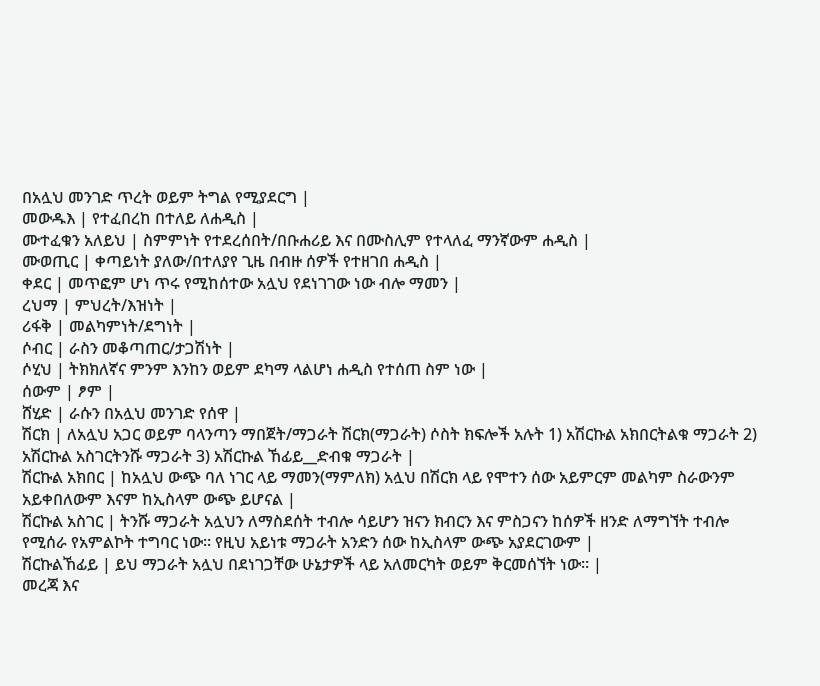በአሏህ መንገድ ጥረት ወይም ትግል የሚያደርግ |
መውዱእ | የተፈበረከ በተለይ ለሐዲስ |
ሙተፈቁን አለይህ | ስምምነት የተደረሰበት/በቡሐሪይ እና በሙስሊም የተላለፈ ማንኛውም ሐዲስ |
ሙወጢር | ቀጣይነት ያለው/በተለያየ ጊዜ በብዙ ሰዎች የተዘገበ ሐዲስ |
ቀደር | መጥፎም ሆነ ጥሩ የሚከሰተው አሏህ የደነገገው ነው ብሎ ማመን |
ረህማ | ምህረት/እዝነት |
ሪፋቅ | መልካምነት/ደግነት |
ሶብር | ራስን መቆጣጠር/ታጋሽነት |
ሶሂህ | ትክክለኛና ምንም እንከን ወይም ደካማ ላልሆነ ሐዲስ የተሰጠ ስም ነው |
ሰውም | ፆም |
ሸሂድ | ራሱን በአሏህ መንገድ የሰዋ |
ሽርክ | ለአሏህ አጋር ወይም ባላንጣን ማበጀት/ማጋራት ሽርክ(ማጋራት) ሶስት ክፍሎች አሉት 1) አሽርኩል አክበርትልቁ ማጋራት 2) አሽርኩል አስገርትንሹ ማጋራት 3) አሽርኩል ኸፊይ__ድብቁ ማጋራት |
ሽርኩል አክበር | ከአሏህ ውጭ ባለ ነገር ላይ ማመን(ማምለክ) አሏህ በሽርክ ላይ የሞተን ሰው አይምርም መልካም ስራውንም አይቀበለውም እናም ከኢስላም ውጭ ይሆናል |
ሽርኩል አስገር | ትንሹ ማጋራት አሏህን ለማስደሰት ተብሎ ሳይሆን ዝናን ክብርን እና ምስጋናን ከሰዎች ዘንድ ለማግኘት ተብሎ የሚሰራ የአምልኮት ተግባር ነው። የዚህ አይነቱ ማጋራት አንድን ሰው ከኢስላም ውጭ አያደርገውም |
ሽርኩልኸፊይ | ይህ ማጋራት አሏህ በደነገጋቸው ሁኔታዎች ላይ አለመርካት ወይም ቅርመሰኘት ነው። |
መረጃ እና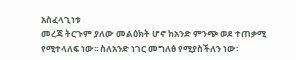አስፈላጊነቱ
መረጃ ትርጉም ያለው መልዕክት ሆኖ ከአንድ ምንጭ ወደ ተጠቃሚ የሚተላለፍ ነው፡፡ ስለአንድ ነገር መግለፅ የሚያስችለን ነው፡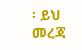፡ ይህ መረጃ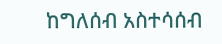ከግለሰብ አስተሳሰብ